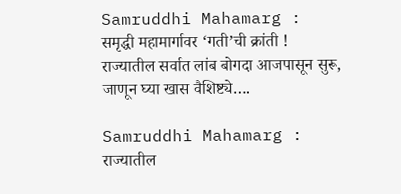Samruddhi Mahamarg : समृद्धी महामार्गावर ‘गती’ची क्रांती ! राज्यातील सर्वात लांब बोगदा आजपासून सुरू, जाणून घ्या खास वैशिष्ट्ये….

Samruddhi Mahamarg : राज्यातील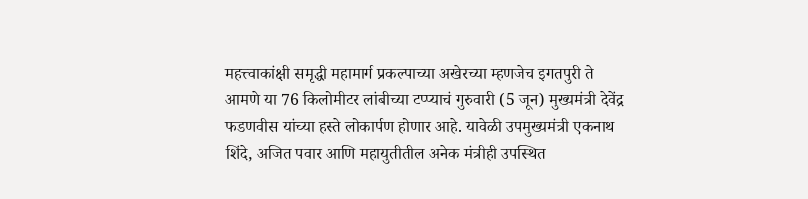महत्त्वाकांक्षी समृद्धी महामार्ग प्रकल्पाच्या अखेरच्या म्हणजेच इगतपुरी ते आमणे या 76 किलोमीटर लांबीच्या टप्प्याचं गुरुवारी (5 जून) मुख्यमंत्री देवेंद्र फडणवीस यांच्या हस्ते लोकार्पण होणार आहे. यावेळी उपमुख्यमंत्री एकनाथ शिंदे, अजित पवार आणि महायुतीतील अनेक मंत्रीही उपस्थित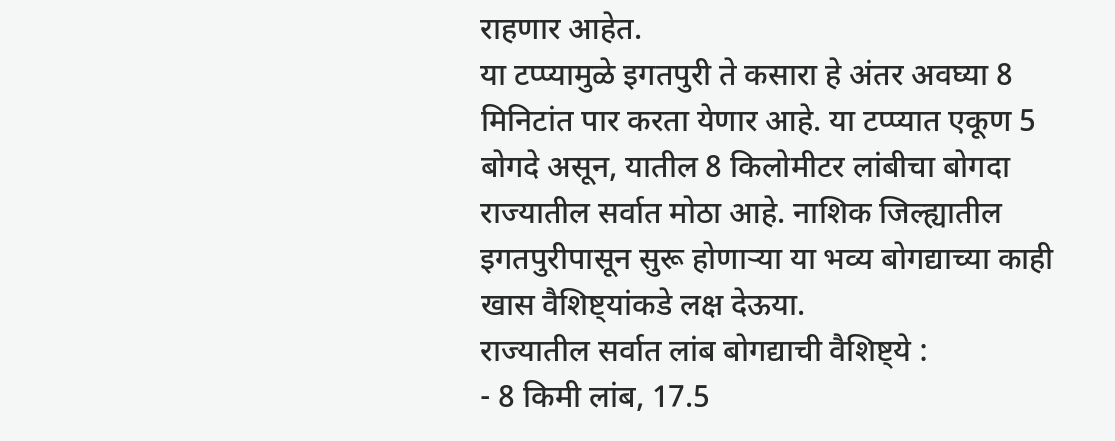राहणार आहेत.
या टप्प्यामुळे इगतपुरी ते कसारा हे अंतर अवघ्या 8 मिनिटांत पार करता येणार आहे. या टप्प्यात एकूण 5 बोगदे असून, यातील 8 किलोमीटर लांबीचा बोगदा राज्यातील सर्वात मोठा आहे. नाशिक जिल्ह्यातील इगतपुरीपासून सुरू होणाऱ्या या भव्य बोगद्याच्या काही खास वैशिष्ट्यांकडे लक्ष देऊया.
राज्यातील सर्वात लांब बोगद्याची वैशिष्ट्ये :
- 8 किमी लांब, 17.5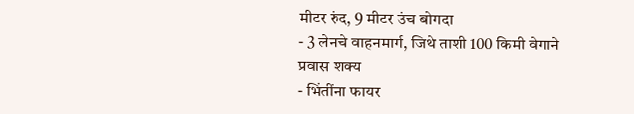मीटर रुंद, 9 मीटर उंच बोगदा
- 3 लेनचे वाहनमार्ग, जिथे ताशी 100 किमी वेगाने प्रवास शक्य
- भिंतींना फायर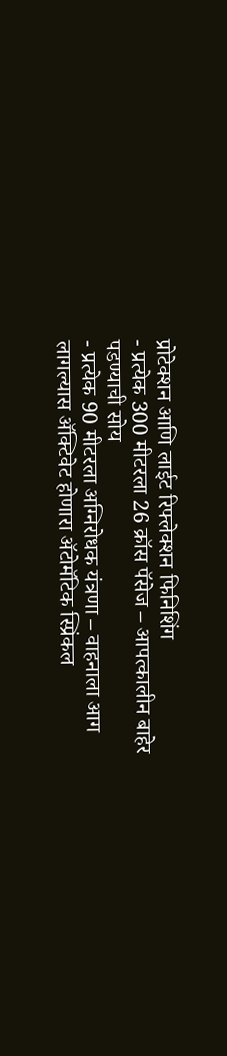प्रोटेक्शन आणि लाईट रिफ्लेक्शन फिनिशिंग
- प्रत्येक 300 मीटरला 26 क्रॉस पॅसेज – आपत्कालीन बाहेर पडण्याची सोय
- प्रत्येक 90 मीटरला अग्निरोधक यंत्रणा – वाहनाला आग लागल्यास ॲक्टिवेट होणारा ॲटोमॅटिक स्प्रिंकल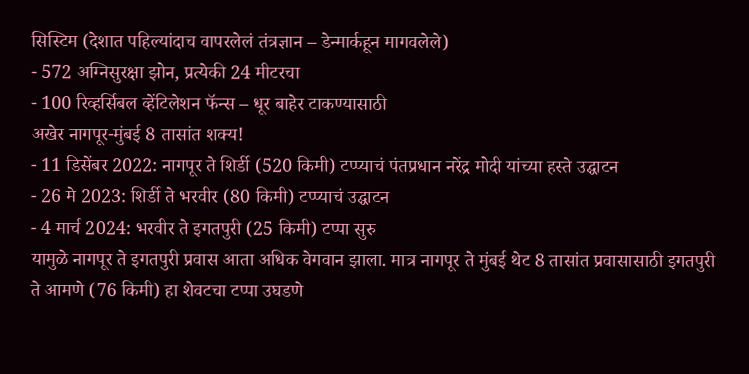सिस्टिम (देशात पहिल्यांदाच वापरलेलं तंत्रज्ञान – डेन्मार्कहून मागवलेले)
- 572 अग्निसुरक्षा झोन, प्रत्येकी 24 मीटरचा
- 100 रिव्हर्सिबल व्हेंटिलेशन फॅन्स – धूर बाहेर टाकण्यासाठी
अखेर नागपूर-मुंबई 8 तासांत शक्य!
- 11 डिसेंबर 2022: नागपूर ते शिर्डी (520 किमी) टप्प्याचं पंतप्रधान नरेंद्र मोदी यांच्या हस्ते उद्घाटन
- 26 मे 2023: शिर्डी ते भरवीर (80 किमी) टप्प्याचं उद्घाटन
- 4 मार्च 2024: भरवीर ते इगतपुरी (25 किमी) टप्पा सुरु
यामुळे नागपूर ते इगतपुरी प्रवास आता अधिक वेगवान झाला. मात्र नागपूर ते मुंबई थेट 8 तासांत प्रवासासाठी इगतपुरी ते आमणे (76 किमी) हा शेवटचा टप्पा उघडणे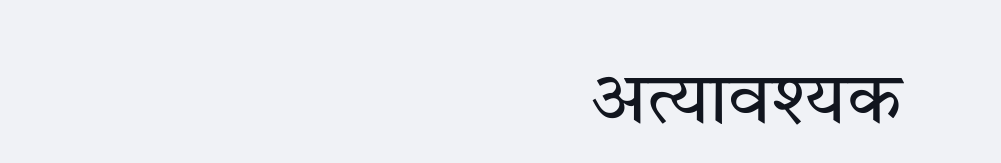अत्यावश्यक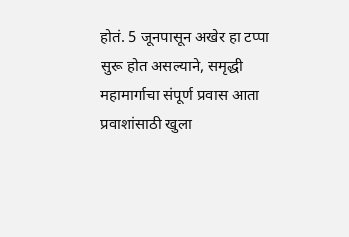होतं. 5 जूनपासून अखेर हा टप्पा सुरू होत असल्याने, समृद्धी महामार्गाचा संपूर्ण प्रवास आता प्रवाशांसाठी खुला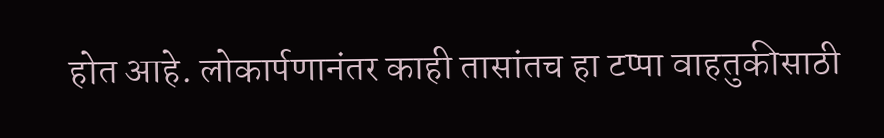होत आहे. लोकार्पणानंतर काही तासांतच हा टप्पा वाहतुकीसाठी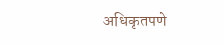अधिकृतपणे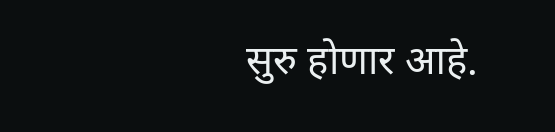सुरु होणार आहे.